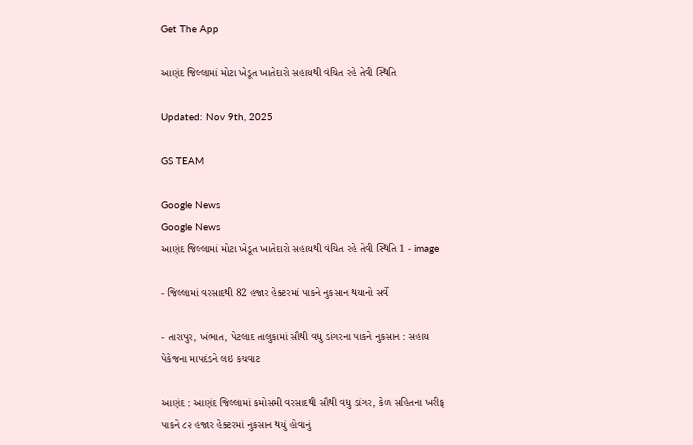Get The App

આણંદ જિલ્લામાં મોટા ખેડૂત ખાતેદારો સહાયથી વંચિત રહે તેવી સ્થિતિ

Updated: Nov 9th, 2025

GS TEAM

Google News
Google News
આણંદ જિલ્લામાં મોટા ખેડૂત ખાતેદારો સહાયથી વંચિત રહે તેવી સ્થિતિ 1 - image

- જિલ્લામાં વરસાદથી 82 હજાર હેક્ટરમાં પાકને નુકસાન થયાનો સર્વે

- તારાપુર, ખંભાત, પેટલાદ તાલુકામાં સૌથી વધુ ડાંગરના પાકને નુકસાન : સહાય પેકેજના માપદંડને લઇ કચવાટ

આણંદ : આણંદ જિલ્લામાં કમોસમી વરસાદથી સૌથી વધુ ડાંગર, કેળ સહિતના ખરીફ પાકને ૮૨ હજાર હેક્ટરમાં નુકસાન થયું હોવાનું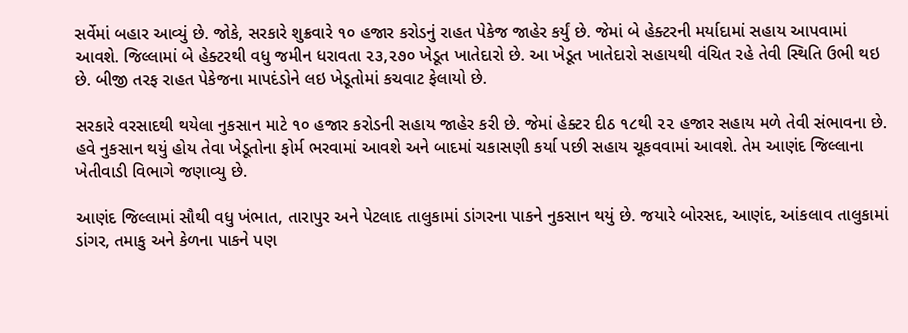સર્વેમાં બહાર આવ્યું છે. જોકે, સરકારે શુક્રવારે ૧૦ હજાર કરોડનું રાહત પેકેજ જાહેર કર્યું છે. જેમાં બે હેક્ટરની મર્યાદામાં સહાય આપવામાં આવશે. જિલ્લામાં બે હેક્ટરથી વધુ જમીન ધરાવતા ૨૩,૨૭૦ ખેડૂત ખાતેદારો છે. આ ખેડૂત ખાતેદારો સહાયથી વંચિત રહે તેવી સ્થિતિ ઉભી થઇ છે. બીજી તરફ રાહત પેકેજના માપદંડોને લઇ ખેડૂતોમાં કચવાટ ફેલાયો છે.

સરકારે વરસાદથી થયેલા નુકસાન માટે ૧૦ હજાર કરોડની સહાય જાહેર કરી છે. જેમાં હેક્ટર દીઠ ૧૮થી ૨૨ હજાર સહાય મળે તેવી સંભાવના છે. હવે નુકસાન થયું હોય તેવા ખેડૂતોના ફોર્મ ભરવામાં આવશે અને બાદમાં ચકાસણી કર્યા પછી સહાય ચૂકવવામાં આવશે. તેમ આણંદ જિલ્લાના ખેતીવાડી વિભાગે જણાવ્યુ છે.

આણંદ જિલ્લામાં સૌથી વધુ ખંભાત, તારાપુર અને પેટલાદ તાલુકામાં ડાંગરના પાકને નુકસાન થયું છે. જયારે બોરસદ, આણંદ, આંકલાવ તાલુકામાં ડાંગર, તમાકુ અને કેળના પાકને પણ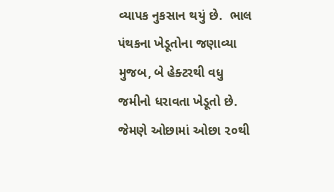વ્યાપક નુકસાન થયું છે.  ભાલ પંથકના ખેડૂતોના જણાવ્યા મુજબ, બે હેક્ટરથી વધુ જમીનો ધરાવતા ખેડૂતો છે. જેમણે ઓછામાં ઓછા ૨૦થી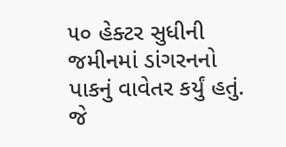૫૦ હેક્ટર સુધીની જમીનમાં ડાંગરનનો પાકનું વાવેતર કર્યું હતું. જે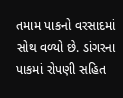તમામ પાકનો વરસાદમાં સોથ વળ્યો છે. ડાંગરના પાકમાં રોપણી સહિત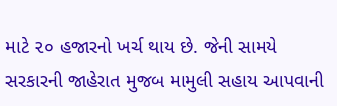માટે ૨૦ હજારનો ખર્ચ થાય છે. જેની સામયે સરકારની જાહેરાત મુજબ મામુલી સહાય આપવાની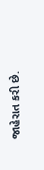જાહેરાત કરી છે.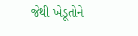જેથી ખેડૂતોને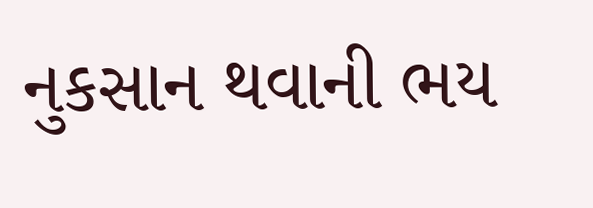નુકસાન થવાની ભય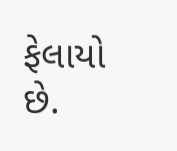ફેલાયો છે.